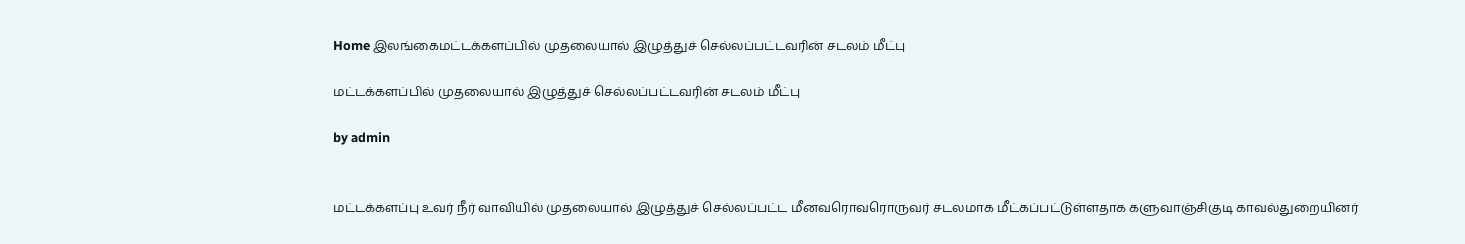Home இலங்கைமட்டக்களப்பில் முதலையால் இழுத்துச் செல்லப்பட்டவரின் சடலம் மீட்பு

மட்டக்களப்பில் முதலையால் இழுத்துச் செல்லப்பட்டவரின் சடலம் மீட்பு

by admin


மட்டக்களப்பு உவர் நீர் வாவியில் முதலையால் இழுத்துச் செல்லப்பட்ட மீனவரொவரொருவர் சடலமாக மீட்கப்பட்டுள்ளதாக களுவாஞ்சிகுடி காவல்துறையினர்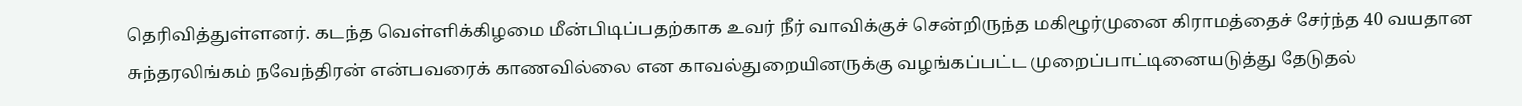தெரிவித்துள்ளனர். கடந்த வெள்ளிக்கிழமை மீன்பிடிப்பதற்காக உவர் நீர் வாவிக்குச் சென்றிருந்த மகிழூர்முனை கிராமத்தைச் சேர்ந்த 40 வயதான சுந்தரலிங்கம் நவேந்திரன் என்பவரைக் காணவில்லை என காவல்துறையினருக்கு வழங்கப்பட்ட முறைப்பாட்டினையடுத்து தேடுதல்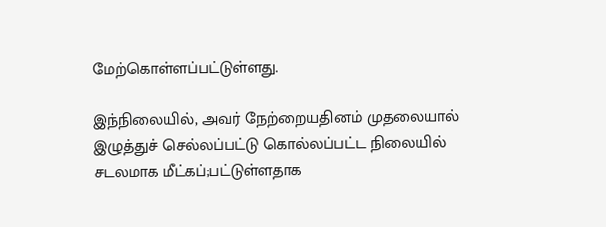மேற்கொள்ளப்பட்டுள்ளது.

இந்நிலையில், அவர் நேற்றையதினம் முதலையால் இழுத்துச் செல்லப்பட்டு கொல்லப்பட்ட நிலையில் சடலமாக மீட்கப்;பட்டுள்ளதாக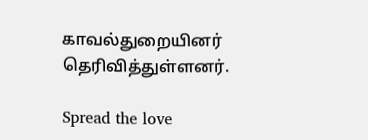காவல்துறையினர் தெரிவித்துள்ளனர்.

Spread the love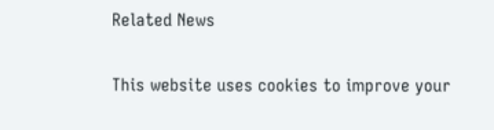Related News

This website uses cookies to improve your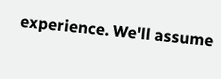experience. We'll assume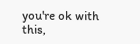you're ok with this,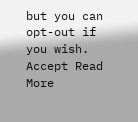but you can opt-out if you wish. Accept Read More